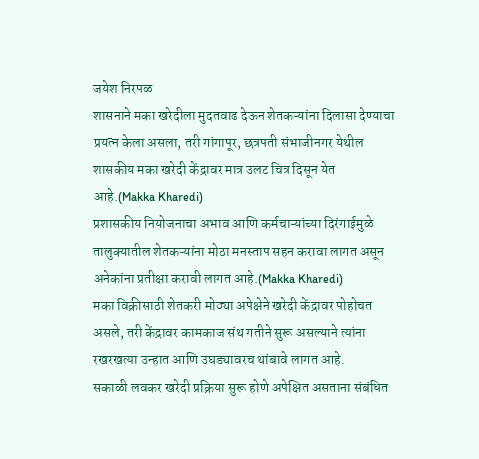जयेश निरपळ
शासनाने मका खरेदीला मुदतवाढ देऊन शेतकऱ्यांना दिलासा देण्याचा प्रयत्न केला असला, तरी गांगापूर, छत्रपती संभाजीनगर येथील शासकीय मका खरेदी केंद्रावर मात्र उलट चित्र दिसून येत आहे.(Makka Kharedi)
प्रशासकीय नियोजनाचा अभाव आणि कर्मचाऱ्यांच्या दिरंगाईमुळे तालुक्यातील शेतकऱ्यांना मोठा मनस्ताप सहन करावा लागत असून अनेकांना प्रतीक्षा करावी लागत आहे.(Makka Kharedi)
मका विक्रीसाठी शेतकरी मोठ्या अपेक्षेने खरेदी केंद्रावर पोहोचत असले, तरी केंद्रावर कामकाज संथ गतीने सुरू असल्याने त्यांना रखरखत्या उन्हात आणि उघड्यावरच थांबावे लागत आहे.
सकाळी लवकर खरेदी प्रक्रिया सुरू होणे अपेक्षित असताना संबंधित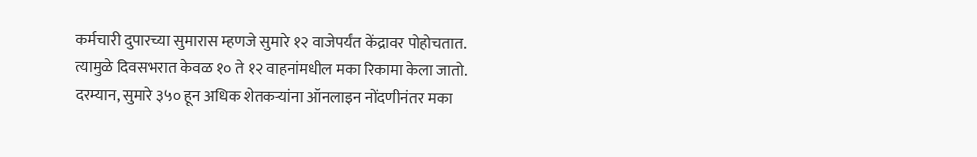कर्मचारी दुपारच्या सुमारास म्हणजे सुमारे १२ वाजेपर्यंत केंद्रावर पोहोचतात. त्यामुळे दिवसभरात केवळ १० ते १२ वाहनांमधील मका रिकामा केला जातो.
दरम्यान, सुमारे ३५० हून अधिक शेतकऱ्यांना ऑनलाइन नोंदणीनंतर मका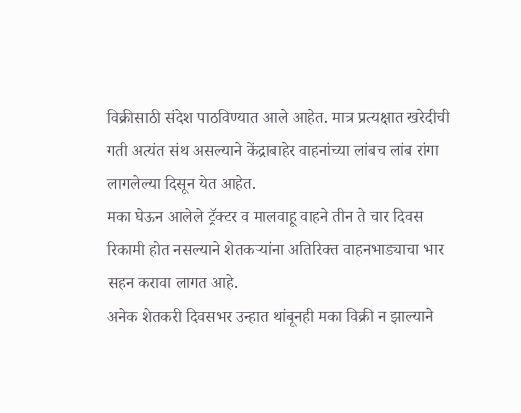विक्रीसाठी संदेश पाठविण्यात आले आहेत. मात्र प्रत्यक्षात खरेदीची गती अत्यंत संथ असल्याने केंद्राबाहेर वाहनांच्या लांबच लांब रांगा लागलेल्या दिसून येत आहेत.
मका घेऊन आलेले ट्रॅक्टर व मालवाहू वाहने तीन ते चार दिवस रिकामी होत नसल्याने शेतकऱ्यांना अतिरिक्त वाहनभाड्याचा भार सहन करावा लागत आहे.
अनेक शेतकरी दिवसभर उन्हात थांबूनही मका विक्री न झाल्याने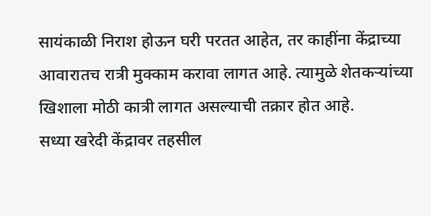सायंकाळी निराश होऊन घरी परतत आहेत, तर काहींना केंद्राच्या आवारातच रात्री मुक्काम करावा लागत आहे. त्यामुळे शेतकऱ्यांच्या खिशाला मोठी कात्री लागत असल्याची तक्रार होत आहे.
सध्या खरेदी केंद्रावर तहसील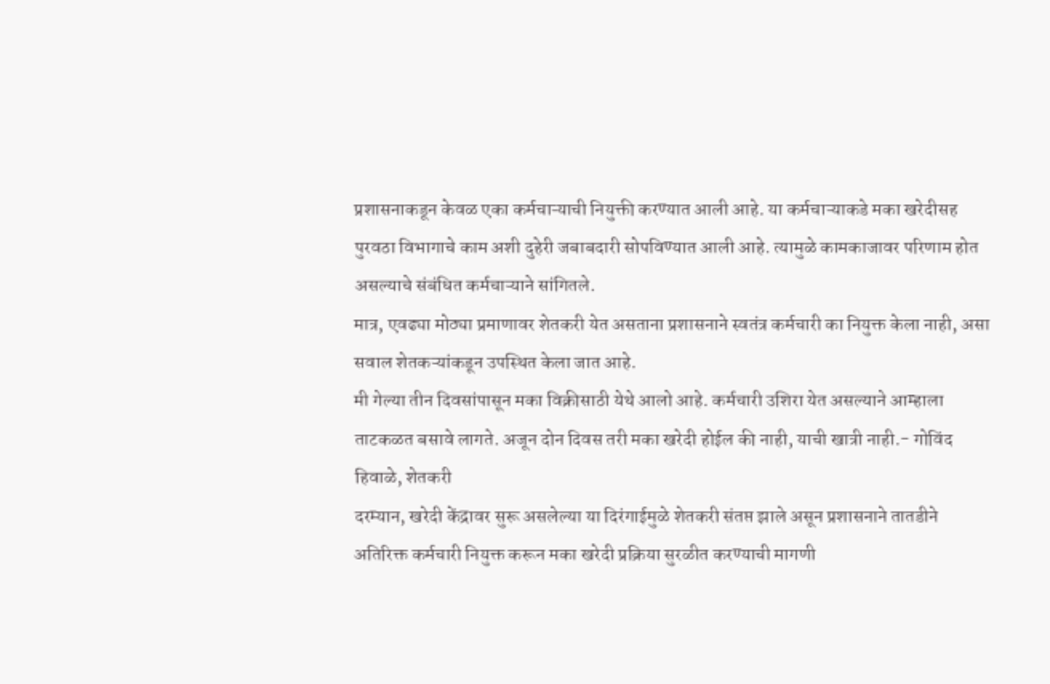प्रशासनाकडून केवळ एका कर्मचाऱ्याची नियुक्ती करण्यात आली आहे. या कर्मचाऱ्याकडे मका खरेदीसह पुरवठा विभागाचे काम अशी दुहेरी जबाबदारी सोपविण्यात आली आहे. त्यामुळे कामकाजावर परिणाम होत असल्याचे संबंधित कर्मचाऱ्याने सांगितले.
मात्र, एवढ्या मोठ्या प्रमाणावर शेतकरी येत असताना प्रशासनाने स्वतंत्र कर्मचारी का नियुक्त केला नाही, असा सवाल शेतकऱ्यांकडून उपस्थित केला जात आहे.
मी गेल्या तीन दिवसांपासून मका विक्रीसाठी येथे आलो आहे. कर्मचारी उशिरा येत असल्याने आम्हाला ताटकळत बसावे लागते. अजून दोन दिवस तरी मका खरेदी होईल की नाही, याची खात्री नाही.- गोविंद हिवाळे, शेतकरी
दरम्यान, खरेदी केंद्रावर सुरू असलेल्या या दिरंगाईमुळे शेतकरी संतप्त झाले असून प्रशासनाने तातडीने अतिरिक्त कर्मचारी नियुक्त करून मका खरेदी प्रक्रिया सुरळीत करण्याची मागणी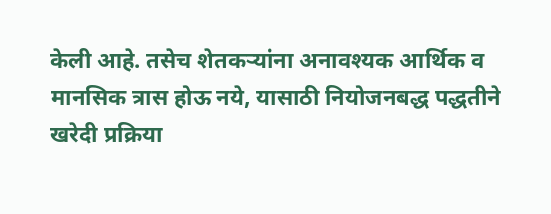केली आहे. तसेच शेतकऱ्यांना अनावश्यक आर्थिक व मानसिक त्रास होऊ नये, यासाठी नियोजनबद्ध पद्धतीने खरेदी प्रक्रिया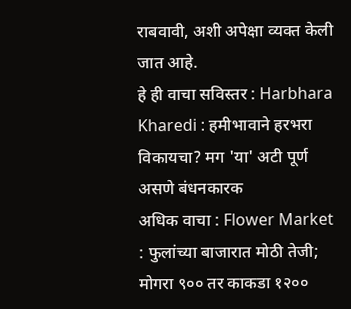राबवावी, अशी अपेक्षा व्यक्त केली जात आहे.
हे ही वाचा सविस्तर : Harbhara Kharedi : हमीभावाने हरभरा विकायचा? मग 'या' अटी पूर्ण असणे बंधनकारक
अधिक वाचा : Flower Market : फुलांच्या बाजारात मोठी तेजी; मोगरा ९०० तर काकडा १२००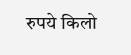रुपये किलो